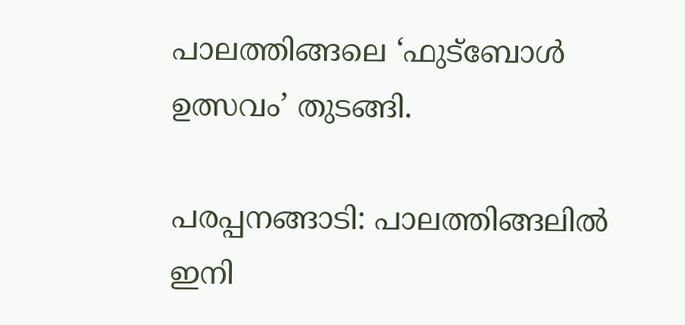പാലത്തിങ്ങലെ ‘ഫുട്ബോള്‍ ഉത്സവം’ തുടങ്ങി.

പരപ്പനങ്ങാടി: പാലത്തിങ്ങലില്‍ ഇനി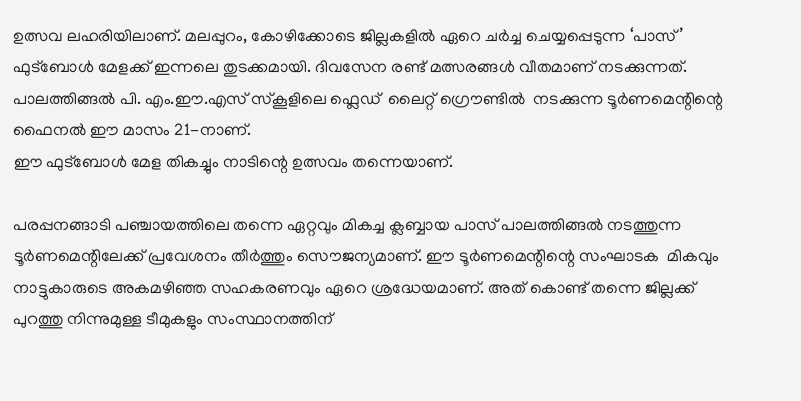ഉത്സവ ലഹരിയിലാണ്. മലപ്പുറം, കോഴിക്കോടെ ജില്ലകളില്‍ ഏറെ ചര്‍ച്ച ചെയ്യപ്പെടുന്ന ‘പാസ്’ ഫുട്ബോള്‍ മേളക്ക് ഇന്നലെ തുടക്കമായി. ദിവസേന രണ്ട് മത്സരങ്ങള്‍ വീതമാണ് നടക്കുന്നത്. പാലത്തിങ്ങല്‍ പി. എം.ഈ.എസ് സ്കൂളിലെ ഫ്ലെഡ്  ലൈറ്റ് ഗ്രൌണ്ടില്‍  നടക്കുന്ന ടൂര്‍ണമെന്റിന്റെ ഫൈനല്‍ ഈ മാസം 21-നാണ്.
ഈ ഫുട്ബോള്‍ മേള തികച്ചും നാടിന്റെ ഉത്സവം തന്നെയാണ്.

പരപ്പനങ്ങാടി പഞ്ചായത്തിലെ തന്നെ ഏറ്റവും മികച്ച ക്ലബ്ബായ പാസ് പാലത്തിങ്ങല്‍ നടത്തുന്ന ടൂര്‍ണമെന്റിലേക്ക് പ്രവേശനം തീര്‍ത്തും സൌജന്യമാണ്. ഈ ടൂര്‍ണമെന്റിന്റെ സംഘാടക  മികവും നാട്ടുകാരുടെ അകമഴിഞ്ഞ സഹകരണവും ഏറെ ശ്രദ്ധേയമാണ്. അത് കൊണ്ട് തന്നെ ജില്ലക്ക് പുറത്തു നിന്നുമുള്ള ടീമുകളും സംസ്ഥാനത്തിന്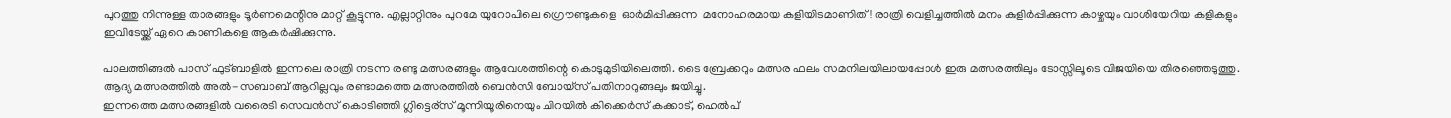പുറത്തു നിന്നുള്ള താരങ്ങളും ടൂര്‍ണമെന്റിനു മാറ്റ് കൂട്ടുന്നു. എല്ലാറ്റിനും പുറമേ യുറോപിലെ ഗ്രൌണ്ടുകളെ  ഓര്‍മിപ്പിക്കുന്ന  മനോഹരമായ കളിയിടമാണിത്! രാത്രി വെളിച്ചത്തില്‍ മനം കുളിര്‍പ്പിക്കുന്ന കാഴ്ചയും വാശിയേറിയ കളികളും ഇവിടേയ്ക്ക് ഏറെ കാണികളെ ആകര്‍ഷിക്കുന്നു.

പാലത്തിങ്ങല്‍ പാസ്‌ ഫുട്ബാളില്‍ ഇന്നലെ രാത്രി നടന്ന രണ്ടു മത്സരങ്ങളും ആവേശത്തിന്റെ കൊടുമുടിയിലെത്തി. ടൈ ബ്രേക്കറും മത്സര ഫലം സമനിലയിലായപ്പോള്‍ ഇരു മത്സരത്തിലും ടോസ്സിലൂടെ വിജയിയെ തിരഞ്ഞെടുത്തു. ആദ്യ മത്സരത്തില്‍ അല്‍-സബാബ് ആറില്ലവും രണ്ടാമത്തെ മത്സരത്തില്‍ ബെന്‍സി ബോയ്സ് പതിനാറുങ്ങലും ജയിച്ചു.
ഇന്നത്തെ മത്സരങ്ങളില്‍ വരൈടി സെവന്‍സ് കൊടിഞ്ഞി ഗ്ലിട്ടെര്സ് മൂന്നിയൂരിനെയും ചിറയില്‍ കിക്കെര്‍സ് കക്കാട്, ഹെല്‍പ്‌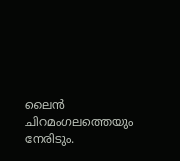ലൈന്‍ ചിറമംഗലത്തെയും   നേരിടും.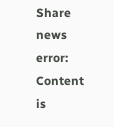Share news
error: Content is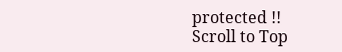protected !!
Scroll to Top